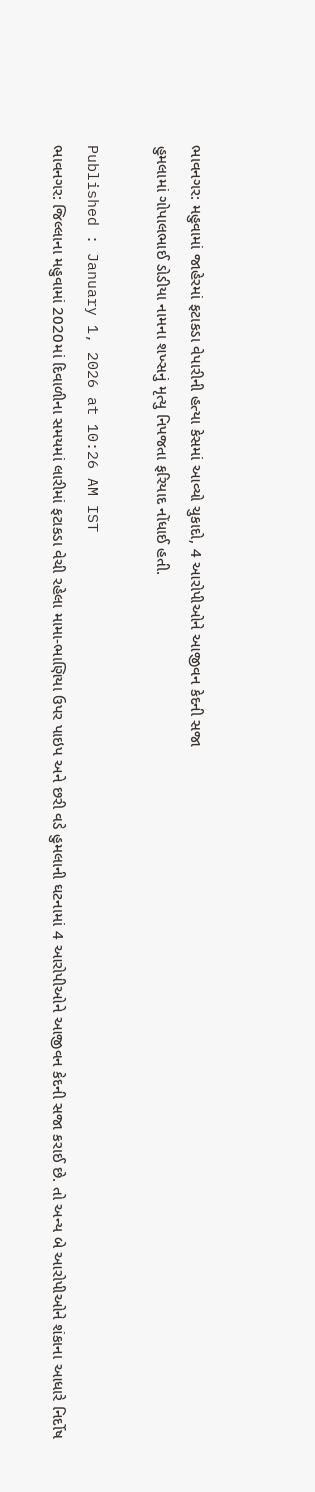ભાવનગર: મહુવામાં જાહેરમાં ફટાકડા વેપારીની હત્યા કેસમાં આવ્યો ચુકાદો, 4 આરોપીઓને આજીવન કેદની સજા
હુમલામાં ગોપાલભાઈ ડોડીયા નામના શખ્સનું મૃત્યુ નિપજતા ફરિયાદ નોંધાઈ હતી.

Published : January 1, 2026 at 10:26 AM IST
ભાવનગર: જિલ્લાના મહુવામાં 2020માં દિવાળીના સમયમાં લારીમાં ફટાકડા વેચી રહેલા મામા-ભાણિયા ઉપર પાઇપ અને છરી વડે હુમલાની ઘટનામાં 4 આરોપીઓને આજીવન કેદની સજા કરાઈ છે. તો અન્ય બે આરોપીઓને શંકાના આધારે નિર્દોષ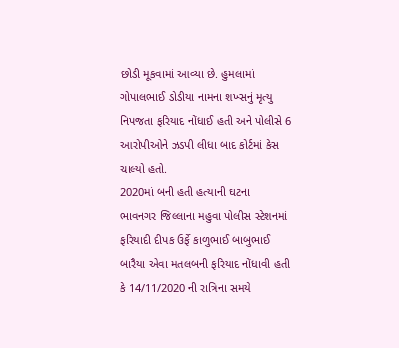છોડી મૂકવામાં આવ્યા છે. હુમલામાં ગોપાલભાઈ ડોડીયા નામના શખ્સનું મૃત્યુ નિપજતા ફરિયાદ નોંધાઈ હતી અને પોલીસે 6 આરોપીઓને ઝડપી લીધા બાદ કોર્ટમાં કેસ ચાલ્યો હતો.
2020માં બની હતી હત્યાની ઘટના
ભાવનગર જિલ્લાના મહુવા પોલીસ સ્ટેશનમાં ફરિયાદી દીપક ઉર્ફે કાળુભાઈ બાબુભાઈ બારૈયા એવા મતલબની ફરિયાદ નોંધાવી હતી કે 14/11/2020 ની રાત્રિના સમયે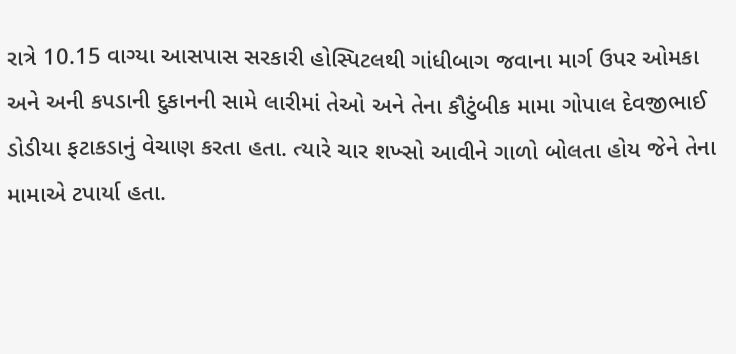રાત્રે 10.15 વાગ્યા આસપાસ સરકારી હોસ્પિટલથી ગાંધીબાગ જવાના માર્ગ ઉપર ઓમકા અને અની કપડાની દુકાનની સામે લારીમાં તેઓ અને તેના કૌટુંબીક મામા ગોપાલ દેવજીભાઈ ડોડીયા ફટાકડાનું વેચાણ કરતા હતા. ત્યારે ચાર શખ્સો આવીને ગાળો બોલતા હોય જેને તેના મામાએ ટપાર્યા હતા.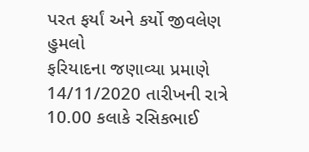પરત ફર્યાં અને કર્યો જીવલેણ હુમલો
ફરિયાદના જણાવ્યા પ્રમાણે 14/11/2020 તારીખની રાત્રે 10.00 કલાકે રસિકભાઈ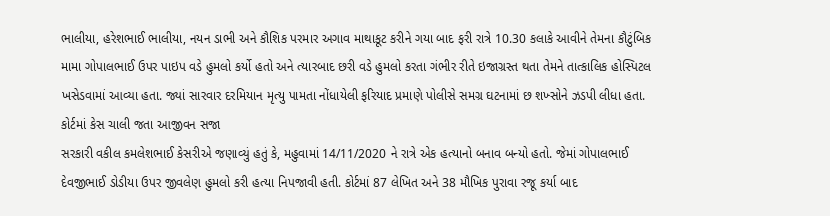ભાલીયા, હરેશભાઈ ભાલીયા, નયન ડાભી અને કૌશિક પરમાર અગાવ માથાકૂટ કરીને ગયા બાદ ફરી રાત્રે 10.30 કલાકે આવીને તેમના કૌટુંબિક મામા ગોપાલભાઈ ઉપર પાઇપ વડે હુમલો કર્યો હતો અને ત્યારબાદ છરી વડે હુમલો કરતા ગંભીર રીતે ઇજાગ્રસ્ત થતા તેમને તાત્કાલિક હોસ્પિટલ ખસેડવામાં આવ્યા હતા. જ્યાં સારવાર દરમિયાન મૃત્યુ પામતા નોંધાયેલી ફરિયાદ પ્રમાણે પોલીસે સમગ્ર ઘટનામાં છ શખ્સોને ઝડપી લીધા હતા.
કોર્ટમાં કેસ ચાલી જતા આજીવન સજા
સરકારી વકીલ કમલેશભાઈ કેસરીએ જણાવ્યું હતું કે, મહુવામાં 14/11/2020 ને રાત્રે એક હત્યાનો બનાવ બન્યો હતો. જેમાં ગોપાલભાઈ દેવજીભાઈ ડોડીયા ઉપર જીવલેણ હુમલો કરી હત્યા નિપજાવી હતી. કોર્ટમાં 87 લેખિત અને 38 મૌખિક પુરાવા રજૂ કર્યા બાદ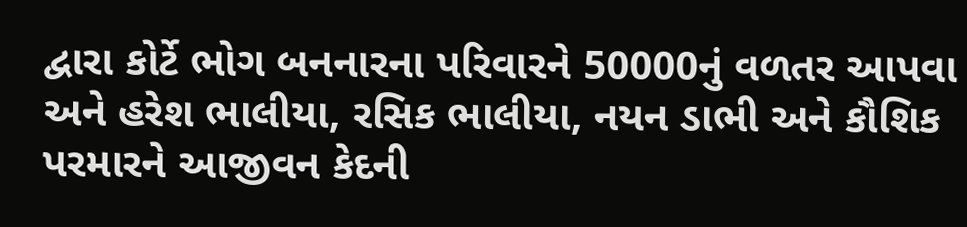દ્વારા કોર્ટે ભોગ બનનારના પરિવારને 50000નું વળતર આપવા અને હરેશ ભાલીયા, રસિક ભાલીયા, નયન ડાભી અને કૌશિક પરમારને આજીવન કેદની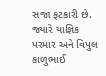સજા ફટકારી છે. જ્યારે યાજ્ઞિક પરમાર અને વિપુલ કાળુભાઈ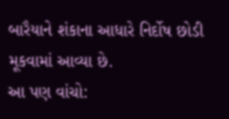બારૈયાને શંકાના આધારે નિર્દોષ છોડી મૂકવામાં આવ્યા છે.
આ પણ વાંચો: